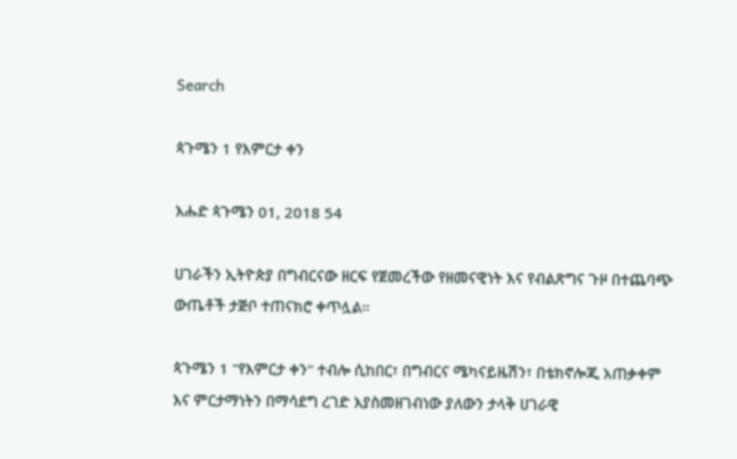Search

ጳጉሜን 1 የእምርታ ቀን

እሑድ ጳጉሜን 01, 2018 54

ሀገራችን ኢትዮጵያ በግብርናው ዘርፍ የጀመረችው የዘመናዊነት እና የብልጽግና ጉዞ በተጨባጭ ውጤቶች ታጅቦ ተጠናክሮ ቀጥሏል።

ጳጉሜን 1 "የእምርታ ቀን" ተብሎ ሲከበር፣ በግብርና ሜካናይዜሽን፣ በቴክኖሎጂ አጠቃቀም እና ምርታማነትን በማሳደግ ረገድ እያስመዘገብነው ያለውን ታላቅ ሀገራዊ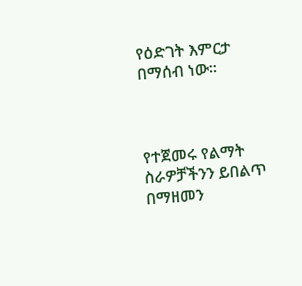የዕድገት እምርታ በማሰብ ነው።



የተጀመሩ የልማት ስራዎቻችንን ይበልጥ በማዘመን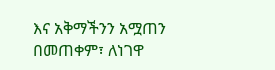እና አቅማችንን አሟጠን በመጠቀም፣ ለነገዋ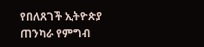የበለጸገች ኢትዮጵያ ጠንካራ የምግብ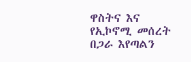ዋስትና እና የኢኮኖሚ መሰረት በጋራ እየጣልን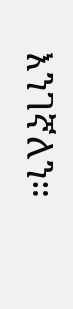እንገኛለን።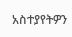አስተያየትዎን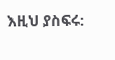እዚህ ያስፍሩ: